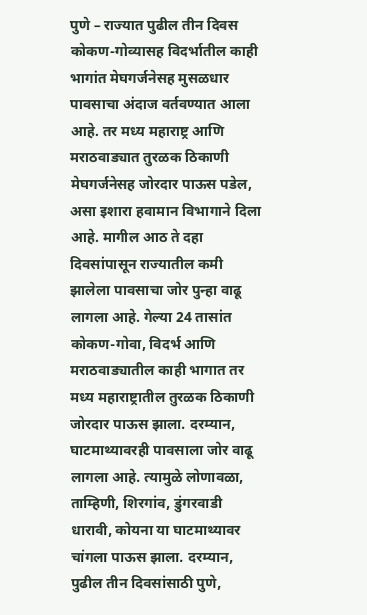पुणे – राज्यात पुढील तीन दिवस कोकण-गोव्यासह विदर्भातील काही भागांत मेघगर्जनेसह मुसळधार पावसाचा अंदाज वर्तवण्यात आला आहे. तर मध्य महाराष्ट्र आणि मराठवाड्यात तुरळक ठिकाणी मेघगर्जनेसह जोरदार पाऊस पडेल, असा इशारा हवामान विभागाने दिला आहे. मागील आठ ते दहा दिवसांपासून राज्यातील कमी झालेला पावसाचा जोर पुन्हा वाढू लागला आहे. गेल्या 24 तासांत कोकण-गोवा, विदर्भ आणि मराठवाड्यातील काही भागात तर मध्य महाराष्ट्रातील तुरळक ठिकाणी जोरदार पाऊस झाला. दरम्यान, घाटमाथ्यावरही पावसाला जोर वाढू लागला आहे. त्यामुळे लोणावळा, ताम्हिणी, शिरगांव, डुंगरवाडी धारावी, कोयना या घाटमाथ्यावर चांगला पाऊस झाला. दरम्यान, पुढील तीन दिवसांसाठी पुणे,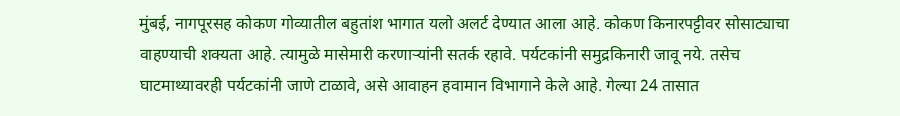मुंबई, नागपूरसह कोकण गोव्यातील बहुतांश भागात यलो अलर्ट देण्यात आला आहे. कोकण किनारपट्टीवर सोसाट्याचा वाहण्याची शक्यता आहे. त्यामुळे मासेमारी करणाऱ्यांनी सतर्क रहावे. पर्यटकांनी समुद्रकिनारी जावू नये. तसेच घाटमाथ्यावरही पर्यटकांनी जाणे टाळावे, असे आवाहन हवामान विभागाने केले आहे. गेल्या 24 तासात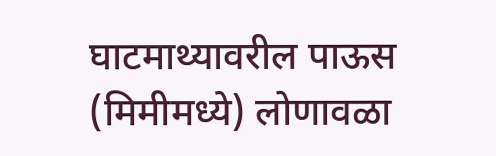घाटमाथ्यावरील पाऊस (मिमीमध्ये) लोणावळा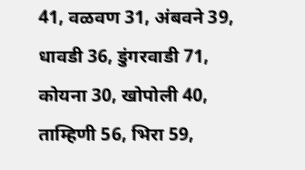41, वळवण 31, अंबवने 39, धावडी 36, डुंगरवाडी 71, कोयना 30, खोपोली 40, ताम्हिणी 56, भिरा 59,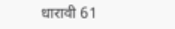धारावी 61